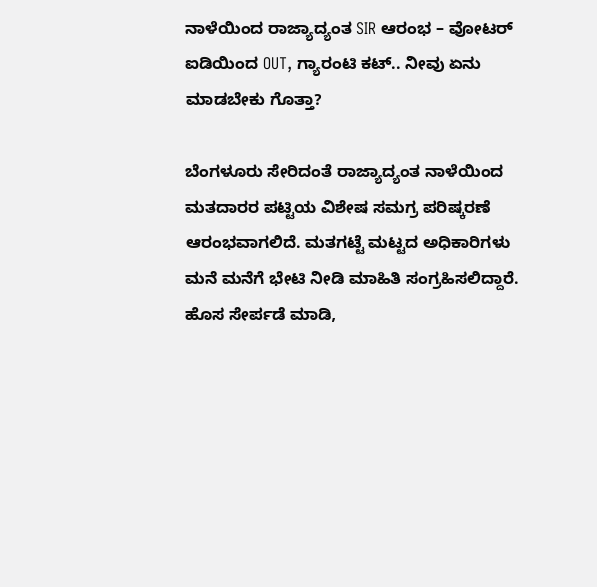ನಾಳೆಯಿಂದ ರಾಜ್ಯಾದ್ಯಂತ SIR ಆರಂಭ – ವೋಟರ್ ಐಡಿಯಿಂದ OUT, ಗ್ಯಾರಂಟಿ ಕಟ್.. ನೀವು ಏನು ಮಾಡಬೇಕು ಗೊತ್ತಾ?

ಬೆಂಗಳೂರು ಸೇರಿದಂತೆ ರಾಜ್ಯಾದ್ಯಂತ ನಾಳೆಯಿಂದ ಮತದಾರರ ಪಟ್ಟಿಯ ವಿಶೇಷ ಸಮಗ್ರ ಪರಿಷ್ಕರಣೆ ಆರಂಭವಾಗಲಿದೆ. ಮತಗಟ್ಟೆ ಮಟ್ಟದ ಅಧಿಕಾರಿಗಳು ಮನೆ ಮನೆಗೆ ಭೇಟಿ ನೀಡಿ ಮಾಹಿತಿ ಸಂಗ್ರಹಿಸಲಿದ್ದಾರೆ. ಹೊಸ ಸೇರ್ಪಡೆ ಮಾಡಿ,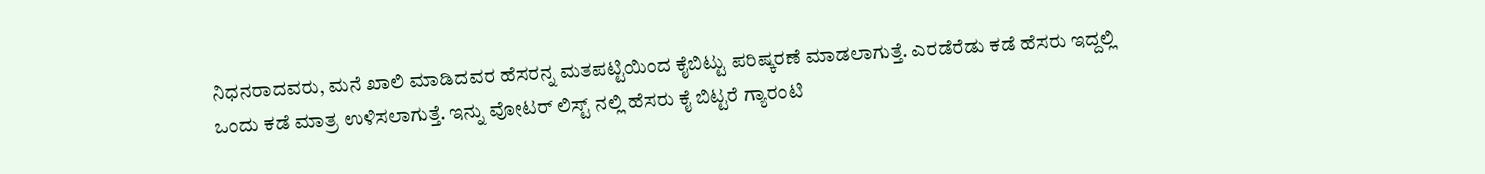ನಿಧನರಾದವರು, ಮನೆ ಖಾಲಿ ಮಾಡಿದವರ ಹೆಸರನ್ನ ಮತಪಟ್ಟಿಯಿಂದ ಕೈಬಿಟ್ಟು ಪರಿಷ್ಕರಣೆ ಮಾಡಲಾಗುತ್ತೆ. ಎರಡೆರೆಡು ಕಡೆ ಹೆಸರು ಇದ್ದಲ್ಲಿ ಒಂದು ಕಡೆ ಮಾತ್ರ ಉಳಿಸಲಾಗುತ್ತೆ. ಇನ್ನು ವೋಟರ್ ಲಿಸ್ಟ್ ನಲ್ಲಿ ಹೆಸರು ಕೈ ಬಿಟ್ಟರೆ ಗ್ಯಾರಂಟಿ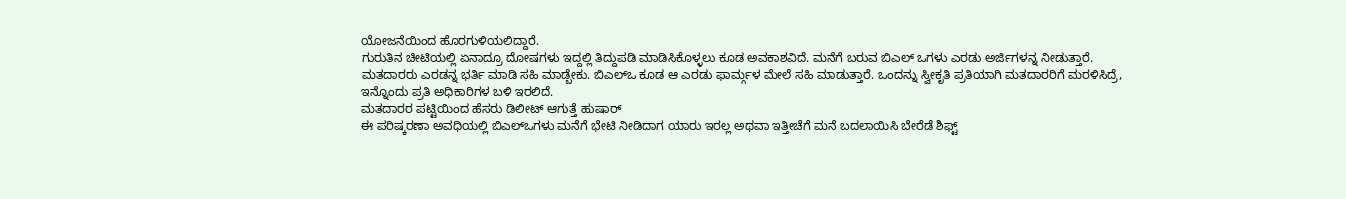ಯೋಜನೆಯಿಂದ ಹೊರಗುಳಿಯಲಿದ್ದಾರೆ.
ಗುರುತಿನ ಚೀಟಿಯಲ್ಲಿ ಏನಾದ್ರೂ ದೋಷಗಳು ಇದ್ದಲ್ಲಿ ತಿದ್ದುಪಡಿ ಮಾಡಿಸಿಕೊಳ್ಳಲು ಕೂಡ ಅವಕಾಶವಿದೆ. ಮನೆಗೆ ಬರುವ ಬಿಎಲ್ ಒಗಳು ಎರಡು ಅರ್ಜಿಗಳನ್ನ ನೀಡುತ್ತಾರೆ. ಮತದಾರರು ಎರಡನ್ನ ಭರ್ತಿ ಮಾಡಿ ಸಹಿ ಮಾಡ್ಬೇಕು. ಬಿಎಲ್ಒ ಕೂಡ ಆ ಎರಡು ಫಾರ್ಮ್ಗಳ ಮೇಲೆ ಸಹಿ ಮಾಡುತ್ತಾರೆ. ಒಂದನ್ನು ಸ್ವೀಕೃತಿ ಪ್ರತಿಯಾಗಿ ಮತದಾರರಿಗೆ ಮರಳಿಸಿದ್ರೆ, ಇನ್ನೊಂದು ಪ್ರತಿ ಅಧಿಕಾರಿಗಳ ಬಳಿ ಇರಲಿದೆ.
ಮತದಾರರ ಪಟ್ಟಿಯಿಂದ ಹೆಸರು ಡಿಲೀಟ್ ಆಗುತ್ತೆ ಹುಷಾರ್
ಈ ಪರಿಷ್ಕರಣಾ ಅವಧಿಯಲ್ಲಿ ಬಿಎಲ್ಒಗಳು ಮನೆಗೆ ಭೇಟಿ ನೀಡಿದಾಗ ಯಾರು ಇರಲ್ಲ ಅಥವಾ ಇತ್ತೀಚೆಗೆ ಮನೆ ಬದಲಾಯಿಸಿ ಬೇರೆಡೆ ಶಿಫ್ಟ್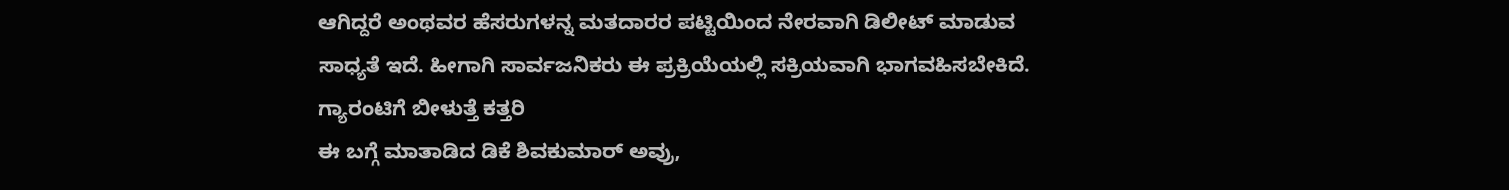ಆಗಿದ್ದರೆ ಅಂಥವರ ಹೆಸರುಗಳನ್ನ ಮತದಾರರ ಪಟ್ಟಿಯಿಂದ ನೇರವಾಗಿ ಡಿಲೀಟ್ ಮಾಡುವ ಸಾಧ್ಯತೆ ಇದೆ. ಹೀಗಾಗಿ ಸಾರ್ವಜನಿಕರು ಈ ಪ್ರಕ್ರಿಯೆಯಲ್ಲಿ ಸಕ್ರಿಯವಾಗಿ ಭಾಗವಹಿಸಬೇಕಿದೆ.
ಗ್ಯಾರಂಟಿಗೆ ಬೀಳುತ್ತೆ ಕತ್ತರಿ
ಈ ಬಗ್ಗೆ ಮಾತಾಡಿದ ಡಿಕೆ ಶಿವಕುಮಾರ್ ಅವ್ರು,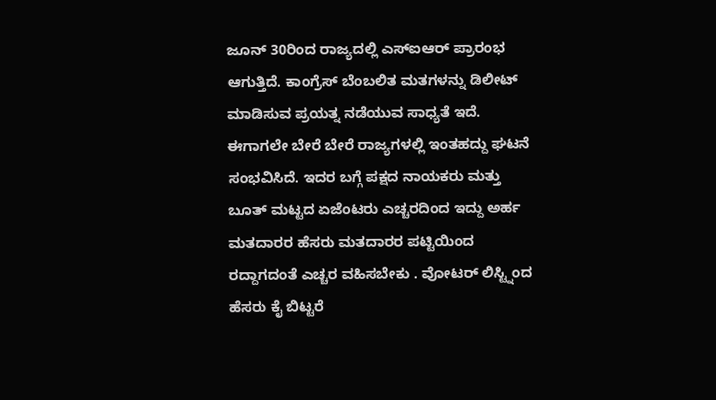ಜೂನ್ 30ರಿಂದ ರಾಜ್ಯದಲ್ಲಿ ಎಸ್ಐಆರ್ ಪ್ರಾರಂಭ ಆಗುತ್ತಿದೆ. ಕಾಂಗ್ರೆಸ್ ಬೆಂಬಲಿತ ಮತಗಳನ್ನು ಡಿಲೀಟ್ ಮಾಡಿಸುವ ಪ್ರಯತ್ನ ನಡೆಯುವ ಸಾಧ್ಯತೆ ಇದೆ. ಈಗಾಗಲೇ ಬೇರೆ ಬೇರೆ ರಾಜ್ಯಗಳಲ್ಲಿ ಇಂತಹದ್ದು ಘಟನೆ ಸಂಭವಿಸಿದೆ. ಇದರ ಬಗ್ಗೆ ಪಕ್ಷದ ನಾಯಕರು ಮತ್ತು ಬೂತ್ ಮಟ್ಟದ ಏಜೆಂಟರು ಎಚ್ಚರದಿಂದ ಇದ್ದು ಅರ್ಹ ಮತದಾರರ ಹೆಸರು ಮತದಾರರ ಪಟ್ಟಿಯಿಂದ ರದ್ದಾಗದಂತೆ ಎಚ್ಚರ ವಹಿಸಬೇಕು . ವೋಟರ್ ಲಿಸ್ಟ್ನಿಂದ ಹೆಸರು ಕೈ ಬಿಟ್ಟರೆ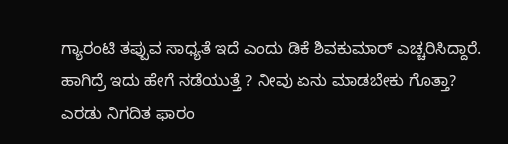ಗ್ಯಾರಂಟಿ ತಪ್ಪುವ ಸಾಧ್ಯತೆ ಇದೆ ಎಂದು ಡಿಕೆ ಶಿವಕುಮಾರ್ ಎಚ್ಚರಿಸಿದ್ದಾರೆ.
ಹಾಗಿದ್ರೆ ಇದು ಹೇಗೆ ನಡೆಯುತ್ತೆ ? ನೀವು ಏನು ಮಾಡಬೇಕು ಗೊತ್ತಾ?
ಎರಡು ನಿಗದಿತ ಫಾರಂ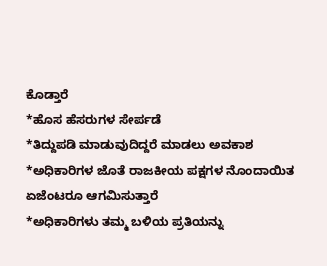ಕೊಡ್ತಾರೆ
*ಹೊಸ ಹೆಸರುಗಳ ಸೇರ್ಪಡೆ
*ತಿದ್ದುಪಡಿ ಮಾಡುವುದಿದ್ದರೆ ಮಾಡಲು ಅವಕಾಶ
*ಅಧಿಕಾರಿಗಳ ಜೊತೆ ರಾಜಕೀಯ ಪಕ್ಷಗಳ ನೊಂದಾಯಿತ ಏಜೆಂಟರೂ ಆಗಮಿಸುತ್ತಾರೆ
*ಅಧಿಕಾರಿಗಳು ತಮ್ಮ ಬಳಿಯ ಪ್ರತಿಯನ್ನು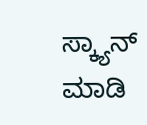ಸ್ಕ್ಯಾನ್ ಮಾಡಿ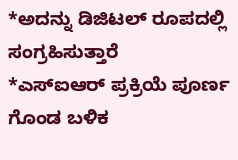*ಅದನ್ನು ಡಿಜಿಟಲ್ ರೂಪದಲ್ಲಿ ಸಂಗ್ರಹಿಸುತ್ತಾರೆ
*ಎಸ್ಐಆರ್ ಪ್ರಕ್ರಿಯೆ ಪೂರ್ಣ ಗೊಂಡ ಬಳಿಕ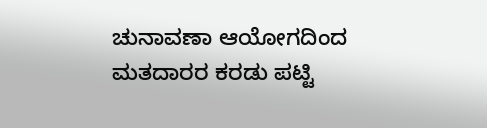ಚುನಾವಣಾ ಆಯೋಗದಿಂದ ಮತದಾರರ ಕರಡು ಪಟ್ಟಿ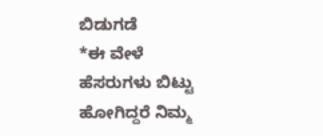ಬಿಡುಗಡೆ
*ಈ ವೇಳೆ ಹೆಸರುಗಳು ಬಿಟ್ಟು ಹೋಗಿದ್ದರೆ ನಿಮ್ಮ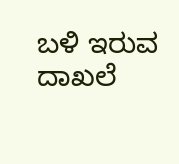ಬಳಿ ಇರುವ ದಾಖಲೆ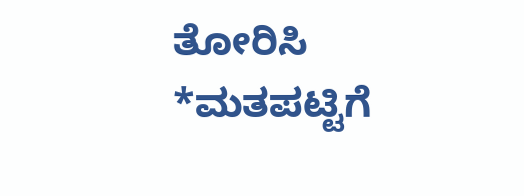ತೋರಿಸಿ
*ಮತಪಟ್ಟಿಗೆ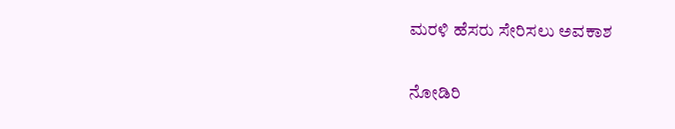ಮರಳಿ ಹೆಸರು ಸೇರಿಸಲು ಅವಕಾಶ

ನೋಡಿರಿ